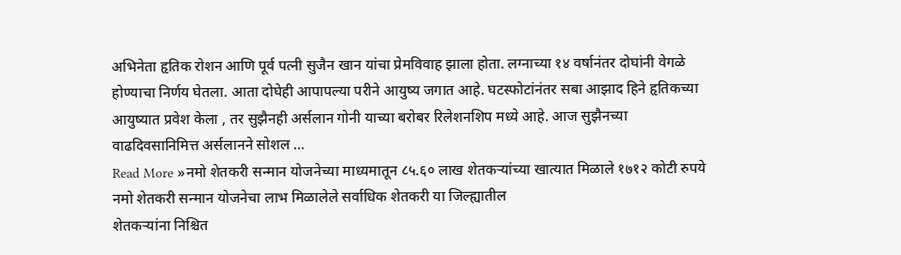अभिनेता हृतिक रोशन आणि पूर्व पत्नी सुजैन खान यांचा प्रेमविवाह झाला होता. लग्नाच्या १४ वर्षानंतर दोघांनी वेगळे होण्याचा निर्णय घेतला. आता दोघेही आपापल्या परीने आयुष्य जगात आहे. घटस्फोटांनंतर सबा आझाद हिने हृतिकच्या आयुष्यात प्रवेश केला , तर सुझैनही अर्सलान गोनी याच्या बरोबर रिलेशनशिप मध्ये आहे. आज सुझैनच्या वाढदिवसानिमित्त अर्सलानने सोशल …
Read More »नमो शेतकरी सन्मान योजनेच्या माध्यमातून ८५.६० लाख शेतकऱ्यांच्या खात्यात मिळाले १७१२ कोटी रुपये नमो शेतकरी सन्मान योजनेचा लाभ मिळालेले सर्वाधिक शेतकरी या जिल्ह्यातील
शेतकऱ्यांना निश्चित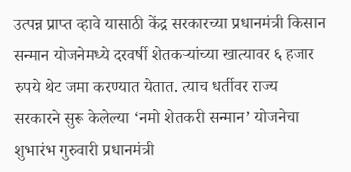उत्पन्न प्राप्त व्हावे यासाठी केंद्र सरकारच्या प्रधानमंत्री किसान सन्मान योजनेमध्ये दरवर्षी शेतकऱ्यांच्या खात्यावर ६ हजार रुपये थेट जमा करण्यात येतात. त्याच धर्तीवर राज्य सरकारने सुरू केलेल्या ‘नमो शेतकरी सन्मान’ योजनेचा शुभारंभ गुरुवारी प्रधानमंत्री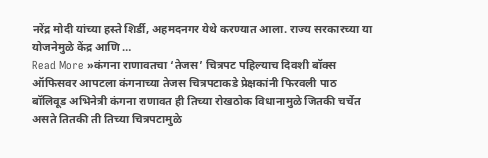नरेंद्र मोदी यांच्या हस्ते शिर्डी, अहमदनगर येथे करण्यात आला. राज्य सरकारच्या या योजनेमुळे केंद्र आणि …
Read More »कंगना राणावतचा ‘तेजस’ चित्रपट पहिल्याच दिवशी बॉक्स ऑफिसवर आपटला कंगनाच्या तेजस चित्रपटाकडे प्रेक्षकांनी फिरवली पाठ
बॉलिवूड अभिनेत्री कंगना राणावत ही तिच्या रोखठोक विधानामुळे जितकी चर्चेत असते तितकी ती तिच्या चित्रपटामुळे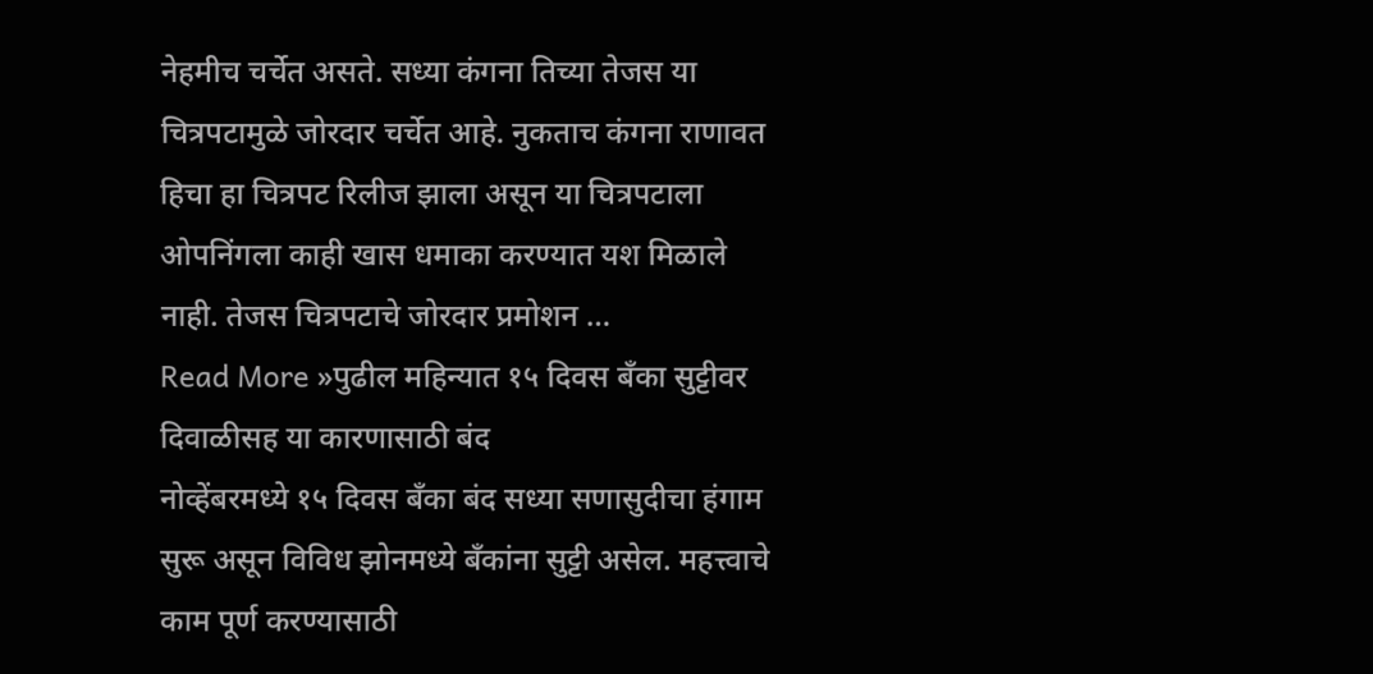नेहमीच चर्चेत असते. सध्या कंगना तिच्या तेजस या चित्रपटामुळे जोरदार चर्चेत आहे. नुकताच कंगना राणावत हिचा हा चित्रपट रिलीज झाला असून या चित्रपटाला ओपनिंगला काही खास धमाका करण्यात यश मिळाले नाही. तेजस चित्रपटाचे जोरदार प्रमोशन …
Read More »पुढील महिन्यात १५ दिवस बँका सुट्टीवर दिवाळीसह या कारणासाठी बंद
नोव्हेंबरमध्ये १५ दिवस बँका बंद सध्या सणासुदीचा हंगाम सुरू असून विविध झोनमध्ये बँकांना सुट्टी असेल. महत्त्वाचे काम पूर्ण करण्यासाठी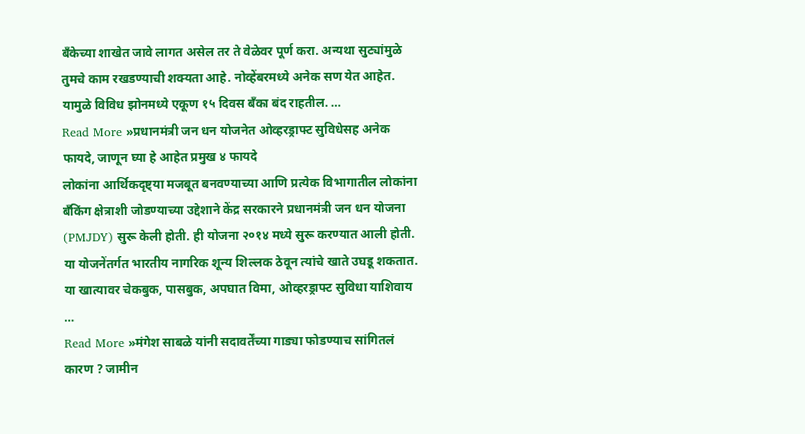बँकेच्या शाखेत जावे लागत असेल तर ते वेळेवर पूर्ण करा. अन्यथा सुट्यांमुळे तुमचे काम रखडण्याची शक्यता आहे. नोव्हेंबरमध्ये अनेक सण येत आहेत. यामुळे विविध झोनमध्ये एकूण १५ दिवस बँका बंद राहतील. …
Read More »प्रधानमंत्री जन धन योजनेत ओव्हरड्राफ्ट सुविधेसह अनेक फायदे, जाणून घ्या हे आहेत प्रमुख ४ फायदे
लोकांना आर्थिकदृष्ट्या मजबूत बनवण्याच्या आणि प्रत्येक विभागातील लोकांना बँकिंग क्षेत्राशी जोडण्याच्या उद्देशाने केंद्र सरकारने प्रधानमंत्री जन धन योजना (PMJDY) सुरू केली होती. ही योजना २०१४ मध्ये सुरू करण्यात आली होती. या योजनेंतर्गत भारतीय नागरिक शून्य शिल्लक ठेवून त्यांचे खाते उघडू शकतात. या खात्यावर चेकबुक, पासबुक, अपघात विमा, ओव्हरड्राफ्ट सुविधा याशिवाय …
Read More »मंगेश साबळे यांनी सदावर्तेंच्या गाड्या फोडण्याच सांगितलं कारण ? जामीन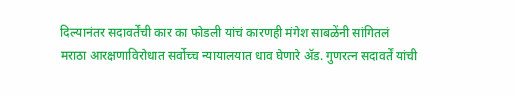दिल्यानंतर सदावर्तेंची कार का फोडली यांचं कारणही मंगेश साबळेंनी सांगितलं
मराठा आरक्षणाविरोधात सर्वोच्च न्यायालयात धाव घेणारे ॲड. गुणरत्न सदावर्तें यांची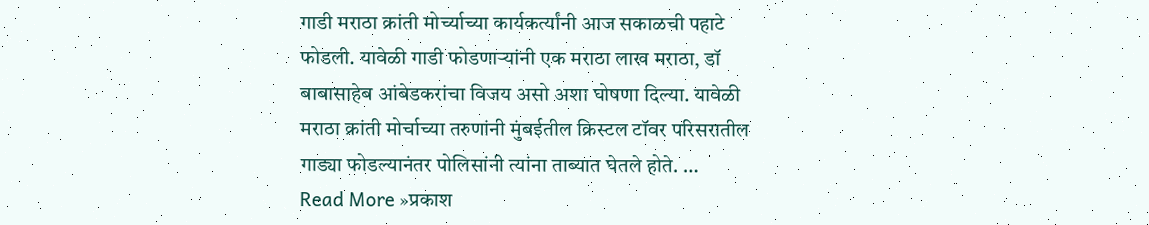गाडी मराठा क्रांती मोर्च्याच्या कार्यकर्त्यांनी आज सकाळची पहाटे फोडली. यावेळी गाडी फोडणाऱ्यांनी एक मराठा लाख मराठा, डॉ बाबासाहेब आंबेडकरांचा विजय असो अशा घोषणा दिल्या. यावेळी मराठा क्रांती मोर्चाच्या तरुणांनी मुंबईतील क्रिस्टल टॉवर परिसरातील गाड्या फोडल्यानंतर पोलिसांनी त्यांना ताब्यात घेतले होते. …
Read More »प्रकाश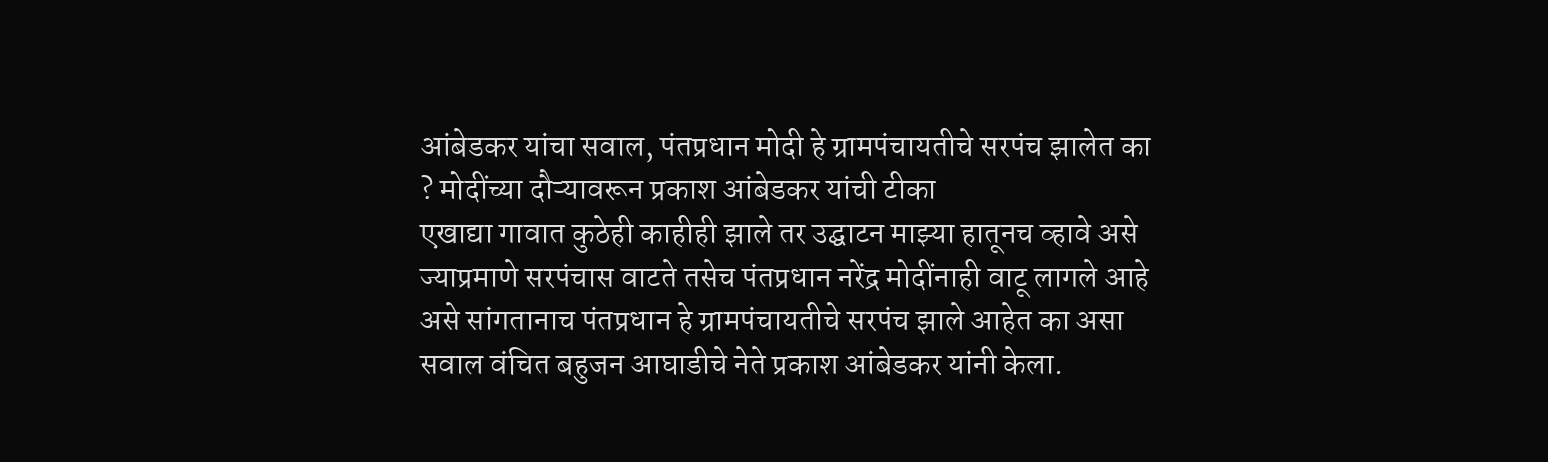आंबेडकर यांचा सवाल, पंतप्रधान मोदी हे ग्रामपंचायतीचे सरपंच झालेत का ? मोदींच्या दौऱ्यावरून प्रकाश आंबेडकर यांची टीका
एखाद्या गावात कुठेही काहीही झाले तर उद्घाटन माझ्या हातूनच व्हावे असे ज्याप्रमाणे सरपंचास वाटते तसेच पंतप्रधान नरेंद्र मोदींनाही वाटू लागले आहे असे सांगतानाच पंतप्रधान हे ग्रामपंचायतीचे सरपंच झाले आहेत का असा सवाल वंचित बहुजन आघाडीचे नेते प्रकाश आंबेडकर यांनी केला.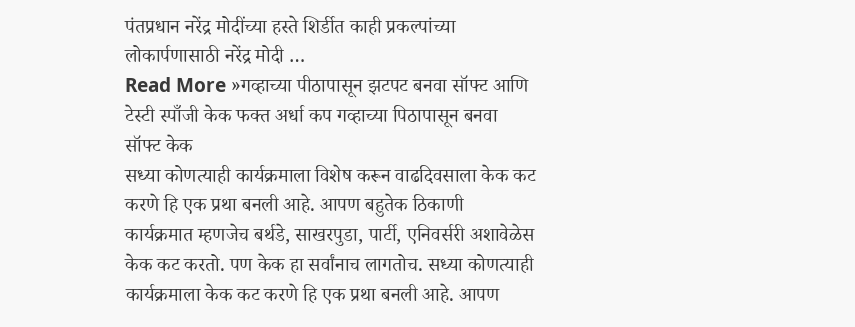पंतप्रधान नरेंद्र मोदींच्या हस्ते शिर्डीत काही प्रकल्पांच्या लोकार्पणासाठी नरेंद्र मोदी …
Read More »गव्हाच्या पीठापासून झटपट बनवा सॉफ्ट आणि टेस्टी स्पाँजी केक फक्त अर्धा कप गव्हाच्या पिठापासून बनवा सॉफ्ट केक
सध्या कोणत्याही कार्यक्रमाला विशेष करून वाढदिवसाला केक कट करणे हि एक प्रथा बनली आहे. आपण बहुतेक ठिकाणी कार्यक्रमात म्हणजेच बर्थडे, साखरपुडा, पार्टी, एनिवर्सरी अशावेळेस केक कट करतो. पण केक हा सर्वांनाच लागतोच. सध्या कोणत्याही कार्यक्रमाला केक कट करणे हि एक प्रथा बनली आहे. आपण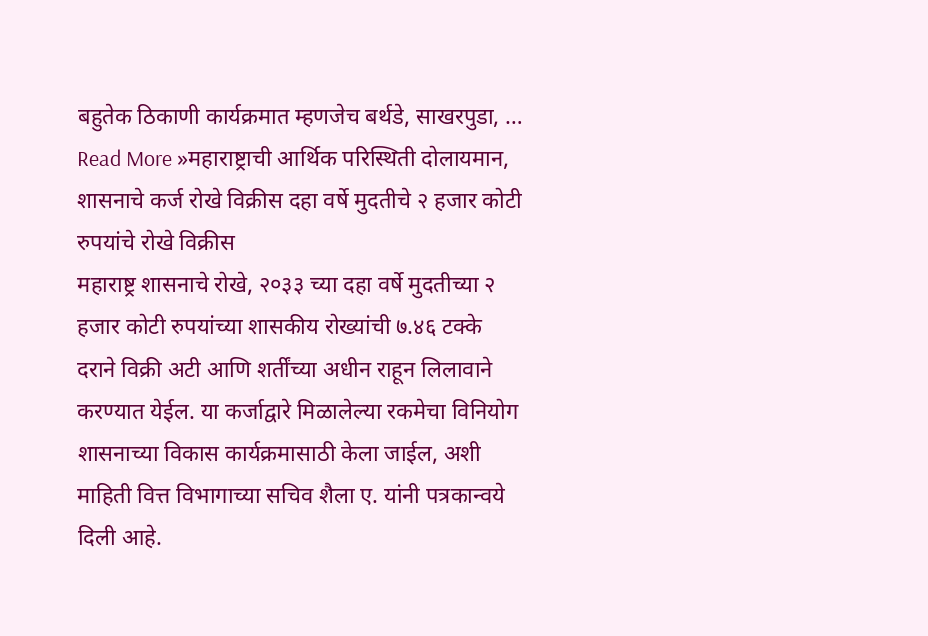बहुतेक ठिकाणी कार्यक्रमात म्हणजेच बर्थडे, साखरपुडा, …
Read More »महाराष्ट्राची आर्थिक परिस्थिती दोलायमान, शासनाचे कर्ज रोखे विक्रीस दहा वर्षे मुदतीचे २ हजार कोटी रुपयांचे रोखे विक्रीस
महाराष्ट्र शासनाचे रोखे, २०३३ च्या दहा वर्षे मुदतीच्या २ हजार कोटी रुपयांच्या शासकीय रोख्यांची ७.४६ टक्के दराने विक्री अटी आणि शर्तींच्या अधीन राहून लिलावाने करण्यात येईल. या कर्जाद्वारे मिळालेल्या रकमेचा विनियोग शासनाच्या विकास कार्यक्रमासाठी केला जाईल, अशी माहिती वित्त विभागाच्या सचिव शैला ए. यांनी पत्रकान्वये दिली आहे.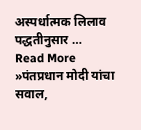अस्पर्धात्मक लिलाव पद्धतीनुसार …
Read More »पंतप्रधान मोदी यांचा सवाल,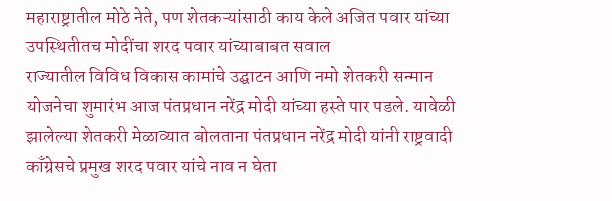महाराष्ट्रातील मोठे नेते, पण शेतकऱ्यांसाठी काय केले अजित पवार यांच्या उपस्थितीतच मोदींचा शरद पवार यांच्याबाबत सवाल
राज्यातील विविध विकास कामांचे उद्घाटन आणि नमो शेतकरी सन्मान योजनेचा शुमारंभ आज पंतप्रधान नरेंद्र मोदी यांच्या हस्ते पार पडले. यावेळी झालेल्या शेतकरी मेळाव्यात बोलताना पंतप्रधान नरेंद्र मोदी यांनी राष्ट्रवादी काँग्रेसचे प्रमुख शरद पवार यांचे नाव न घेता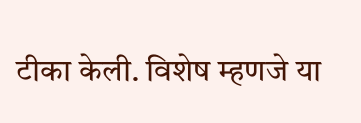टीका केली. विशेष म्हणजे या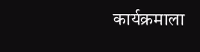कार्यक्रमाला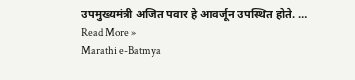उपमुख्यमंत्री अजित पवार हे आवर्जून उपस्थित होते. …
Read More »
Marathi e-Batmya